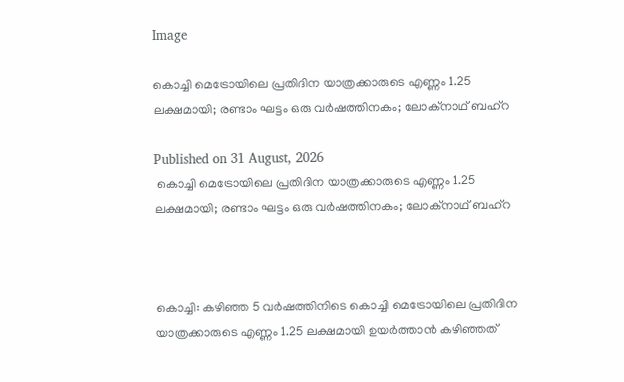Image

കൊച്ചി മെട്രോയിലെ പ്രതിദിന യാത്രക്കാരുടെ എണ്ണം 1.25 ലക്ഷമായി; രണ്ടാം ഘട്ടം ഒരു വര്‍ഷത്തിനകം; ലോക്നാഥ് ബഹ്റ

Published on 31 August, 2026
 കൊച്ചി മെട്രോയിലെ പ്രതിദിന യാത്രക്കാരുടെ എണ്ണം 1.25 ലക്ഷമായി; രണ്ടാം ഘട്ടം ഒരു വര്‍ഷത്തിനകം; ലോക്നാഥ് ബഹ്റ



കൊച്ചി: കഴിഞ്ഞ 5 വര്‍ഷത്തിനിടെ കൊച്ചി മെട്രോയിലെ പ്രതിദിന യാത്രക്കാരുടെ എണ്ണം 1.25 ലക്ഷമായി ഉയര്‍ത്താന്‍ കഴിഞ്ഞത്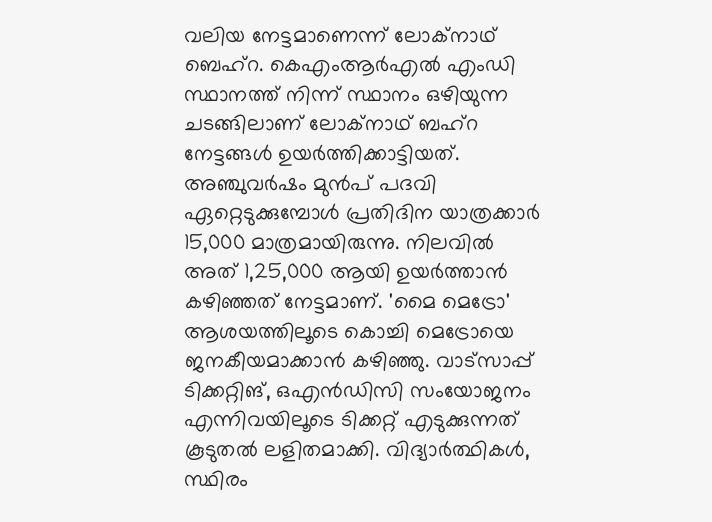വലിയ നേട്ടമാണെന്ന് ലോക്നാഥ് ബെഹ്റ. കെഎംആര്‍എല്‍ എംഡി സ്ഥാനത്ത് നിന്ന് സ്ഥാനം ഒഴിയുന്ന ചടങ്ങിലാണ് ലോക്നാഥ് ബഹ്റ നേട്ടങ്ങള്‍ ഉയര്‍ത്തിക്കാട്ടിയത്. അഞ്ചുവര്‍ഷം മുന്‍പ് പദവി ഏറ്റെടുക്കുമ്പോള്‍ പ്രതിദിന യാത്രക്കാര്‍ 15,000 മാത്രമായിരുന്നു. നിലവില്‍ അത് 1,25,000 ആയി ഉയര്‍ത്താന്‍ കഴിഞ്ഞത് നേട്ടമാണ്. 'മൈ മെട്രോ' ആശയത്തിലൂടെ കൊച്ചി മെട്രോയെ ജനകീയമാക്കാന്‍ കഴിഞ്ഞു. വാട്സാപ്പ് ടിക്കറ്റിങ്, ഒഎന്‍ഡിസി സംയോജനം എന്നിവയിലൂടെ ടിക്കറ്റ് എടുക്കുന്നത് കൂടുതല്‍ ലളിതമാക്കി. വിദ്യാര്‍ത്ഥികള്‍, സ്ഥിരം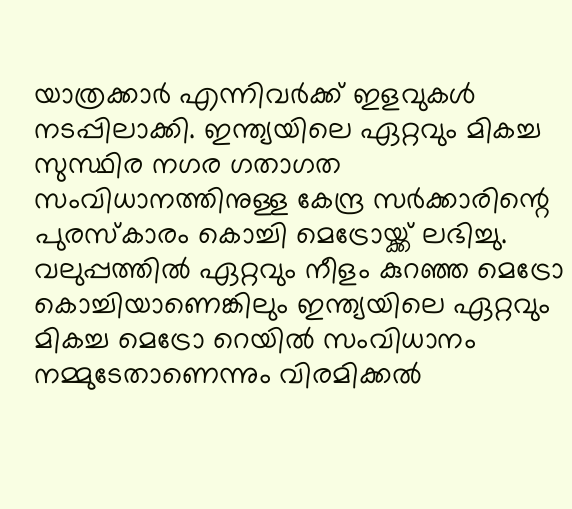യാത്രക്കാര്‍ എന്നിവര്‍ക്ക് ഇളവുകള്‍ നടപ്പിലാക്കി. ഇന്ത്യയിലെ ഏറ്റവും മികച്ച സുസ്ഥിര നഗര ഗതാഗത സംവിധാനത്തിനുള്ള കേന്ദ്ര സര്‍ക്കാരിന്റെ പുരസ്‌കാരം കൊച്ചി മെട്രോയ്ക്ക് ലഭിച്ചു. വലുപ്പത്തില്‍ ഏറ്റവും നീളം കുറഞ്ഞ മെട്രോ കൊച്ചിയാണെങ്കിലും ഇന്ത്യയിലെ ഏറ്റവും മികച്ച മെട്രോ റെയില്‍ സംവിധാനം നമ്മുടേതാണെന്നും വിരമിക്കല്‍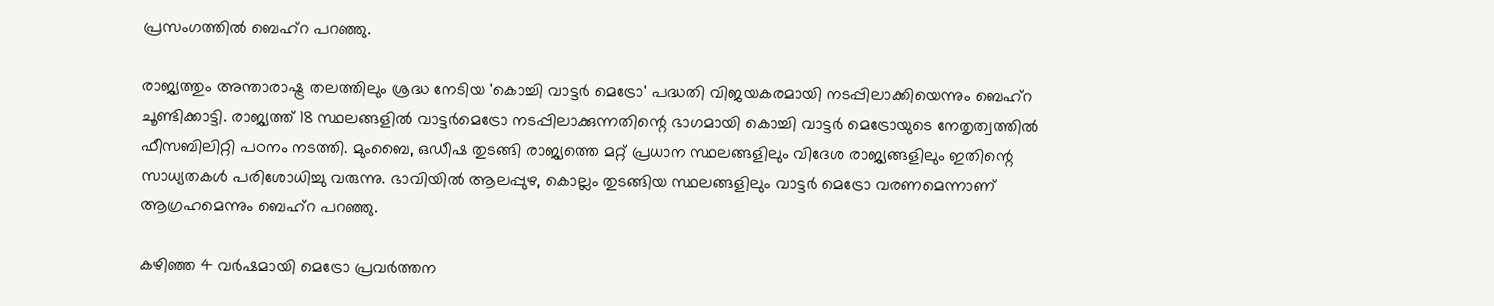പ്രസംഗത്തില്‍ ബെഹ്റ പറഞ്ഞു.

രാജ്യത്തും അന്താരാഷ്ട്ര തലത്തിലും ശ്രദ്ധ നേടിയ 'കൊച്ചി വാട്ടര്‍ മെട്രോ' പദ്ധതി വിജയകരമായി നടപ്പിലാക്കിയെന്നും ബെഹ്റ ചൂണ്ടിക്കാട്ടി. രാജ്യത്ത് 18 സ്ഥലങ്ങളില്‍ വാട്ടര്‍മെട്രോ നടപ്പിലാക്കുന്നതിന്റെ ഭാഗമായി കൊച്ചി വാട്ടര്‍ മെട്രോയുടെ നേതൃത്വത്തില്‍ ഫീസബിലിറ്റി പഠനം നടത്തി. മുംബൈ, ഒഡീഷ തുടങ്ങി രാജ്യത്തെ മറ്റ് പ്രധാന സ്ഥലങ്ങളിലും വിദേശ രാജ്യങ്ങളിലും ഇതിന്റെ സാധ്യതകള്‍ പരിശോധിച്ചു വരുന്നു. ഭാവിയില്‍ ആലപ്പുഴ, കൊല്ലം തുടങ്ങിയ സ്ഥലങ്ങളിലും വാട്ടര്‍ മെട്രോ വരണമെന്നാണ് ആഗ്രഹമെന്നും ബെഹ്റ പറഞ്ഞു.

കഴിഞ്ഞ 4 വര്‍ഷമായി മെട്രോ പ്രവര്‍ത്തന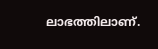ലാഭത്തിലാണ്.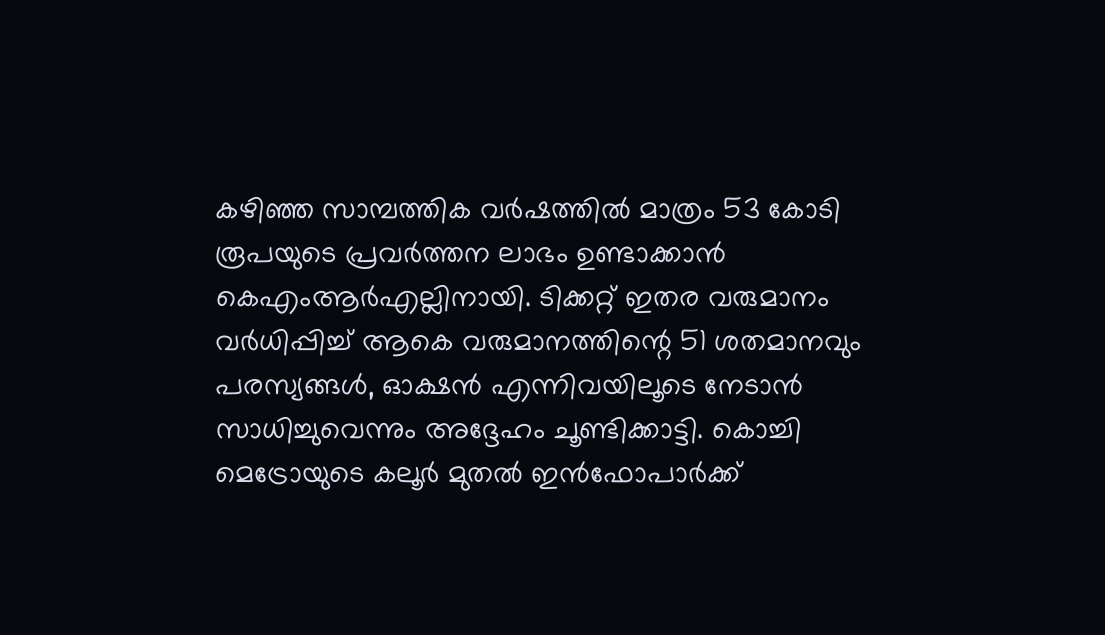കഴിഞ്ഞ സാമ്പത്തിക വര്‍ഷത്തില്‍ മാത്രം 53 കോടി രൂപയുടെ പ്രവര്‍ത്തന ലാഭം ഉണ്ടാക്കാന്‍ കെഎംആര്‍എല്ലിനായി. ടിക്കറ്റ് ഇതര വരുമാനം വര്‍ധിപ്പിച്ച് ആകെ വരുമാനത്തിന്റെ 51 ശതമാനവും പരസ്യങ്ങള്‍, ഓക്ഷന്‍ എന്നിവയിലൂടെ നേടാന്‍ സാധിച്ചുവെന്നും അദ്ദേഹം ചൂണ്ടിക്കാട്ടി. കൊച്ചി മെട്രോയുടെ കലൂര്‍ മുതല്‍ ഇന്‍ഫോപാര്‍ക്ക്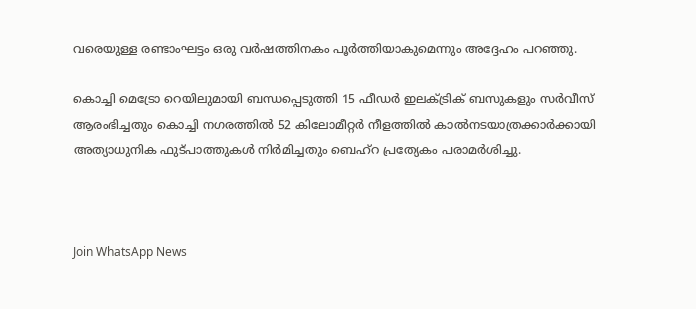വരെയുള്ള രണ്ടാംഘട്ടം ഒരു വര്‍ഷത്തിനകം പൂര്‍ത്തിയാകുമെന്നും അദ്ദേഹം പറഞ്ഞു.

കൊച്ചി മെട്രോ റെയിലുമായി ബന്ധപ്പെടുത്തി 15 ഫീഡര്‍ ഇലക്ട്രിക് ബസുകളും സര്‍വീസ് ആരംഭിച്ചതും കൊച്ചി നഗരത്തില്‍ 52 കിലോമീറ്റര്‍ നീളത്തില്‍ കാല്‍നടയാത്രക്കാര്‍ക്കായി അത്യാധുനിക ഫുട്പാത്തുകള്‍ നിര്‍മിച്ചതും ബെഹ്റ പ്രത്യേകം പരാമര്‍ശിച്ചു.



Join WhatsApp News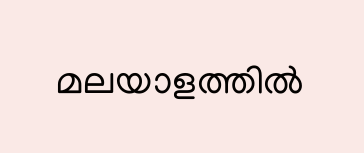മലയാളത്തില്‍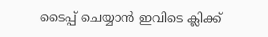ടൈപ്പ് ചെയ്യാന്‍ ഇവിടെ ക്ലിക്ക്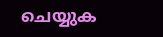ചെയ്യുക